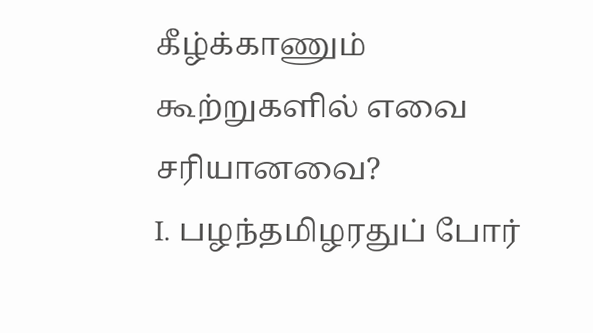கீழ்க்காணும் கூற்றுகளில் எவை சரியானவை?
I. பழந்தமிழரதுப் போர்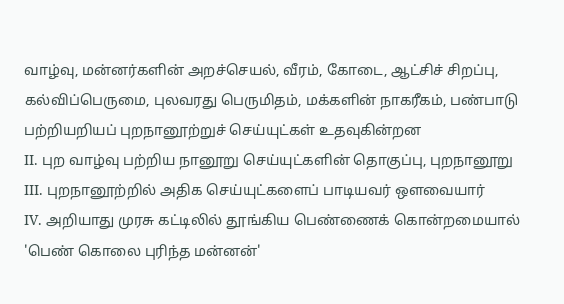வாழ்வு, மன்னர்களின் அறச்செயல், வீரம், கோடை, ஆட்சிச் சிறப்பு, கல்விப்பெருமை, புலவரது பெருமிதம், மக்களின் நாகரீகம், பண்பாடு பற்றியறியப் புறநானூற்றுச் செய்யுட்கள் உதவுகின்றன
II. புற வாழ்வு பற்றிய நானூறு செய்யுட்களின் தொகுப்பு, புறநானூறு
III. புறநானூற்றில் அதிக செய்யுட்களைப் பாடியவர் ஒளவையார்
IV. அறியாது முரசு கட்டிலில் தூங்கிய பெண்ணைக் கொன்றமையால் 'பெண் கொலை புரிந்த மன்னன்'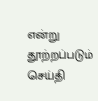என்று தூற்றப்படும் செய்தி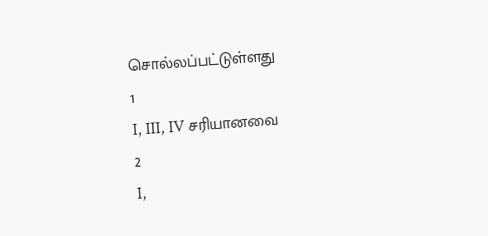சொல்லப்பட்டுள்ளது
1
I, III, IV சரியானவை
2
I,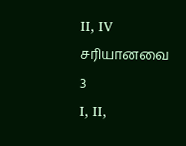II, IV சரியானவை
3
I, II,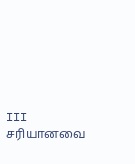III சரியானவை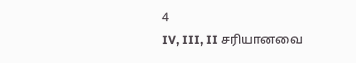4
IV, III, II சரியானவை